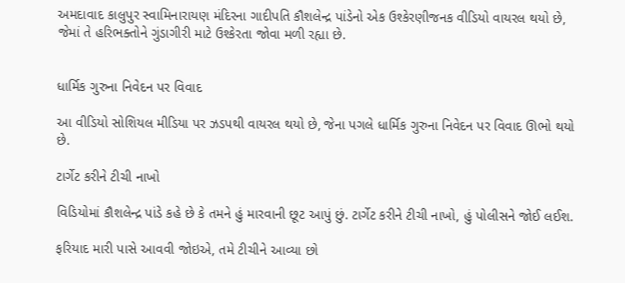અમદાવાદ કાલુપુર સ્વામિનારાયણ મંદિરના ગાદીપતિ કૌશલેન્દ્ર પાંડેનો એક ઉશ્કેરણીજનક વીડિયો વાયરલ થયો છે, જેમાં તે હરિભક્તોને ગુંડાગીરી માટે ઉશ્કેરતા જોવા મળી રહ્યા છે.


ધાર્મિક ગુરુના નિવેદન પર વિવાદ

આ વીડિયો સોશિયલ મીડિયા પર ઝડપથી વાયરલ થયો છે, જેના પગલે ધાર્મિક ગુરુના નિવેદન પર વિવાદ ઊભો થયો છે.

ટાર્ગેટ કરીને ટીચી નાખો

વિડિયોમાં કૌશલેન્દ્ર પાંડે કહે છે કે તમને હું મારવાની છૂટ આપું છું. ટાર્ગેટ કરીને ટીચી નાખો, હું પોલીસને જોઈ લઈશ.

ફરિયાદ મારી પાસે આવવી જોઇએ, તમે ટીચીને આવ્યા છો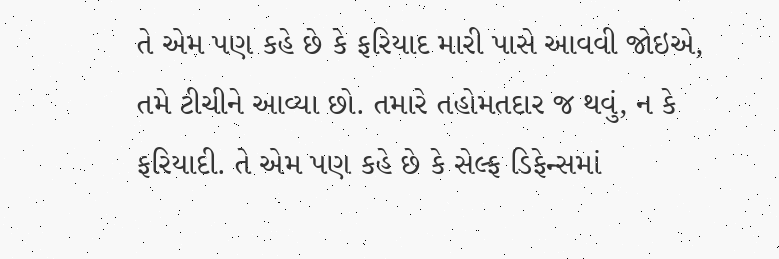તે એમ પણ કહે છે કે ફરિયાદ મારી પાસે આવવી જોઇએ, તમે ટીચીને આવ્યા છો. તમારે તહોમતદાર જ થવું, ન કે ફરિયાદી. તે એમ પણ કહે છે કે સેલ્ફ ડિફેન્સમાં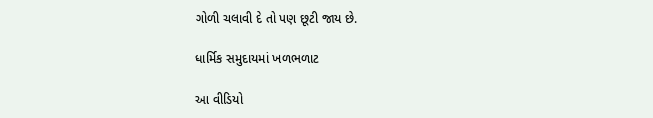ગોળી ચલાવી દે તો પણ છૂટી જાય છે.

ધાર્મિક સમુદાયમાં ખળભળાટ

આ વીડિયો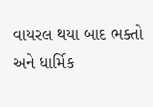વાયરલ થયા બાદ ભક્તો અને ધાર્મિક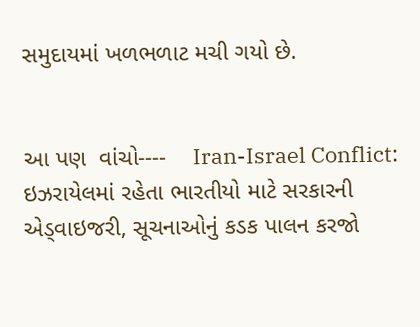સમુદાયમાં ખળભળાટ મચી ગયો છે.


આ પણ  વાંચો----    Iran-Israel Conflict: ઇઝરાયેલમાં રહેતા ભારતીયો માટે સરકારની એડ્વાઇજરી, સૂચનાઓનું કડક પાલન કરજો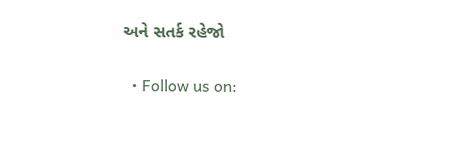અને સતર્ક રહેજો

  • Follow us on: